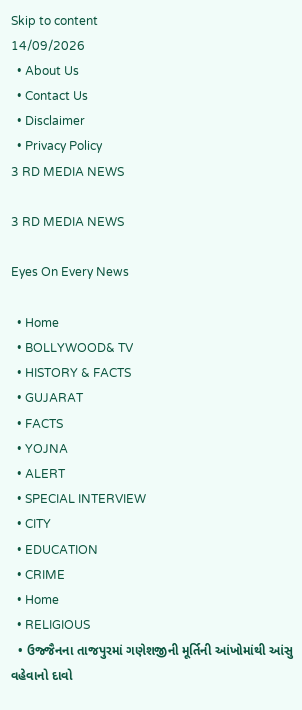Skip to content
14/09/2026
  • About Us
  • Contact Us
  • Disclaimer
  • Privacy Policy
3 RD MEDIA NEWS

3 RD MEDIA NEWS

Eyes On Every News

  • Home
  • BOLLYWOOD& TV
  • HISTORY & FACTS
  • GUJARAT
  • FACTS
  • YOJNA
  • ALERT
  • SPECIAL INTERVIEW
  • CITY
  • EDUCATION
  • CRIME
  • Home
  • RELIGIOUS
  • ઉજ્જૈનના તાજપુરમાં ગણેશજીની મૂર્તિની આંખોમાંથી આંસુ વહેવાનો દાવો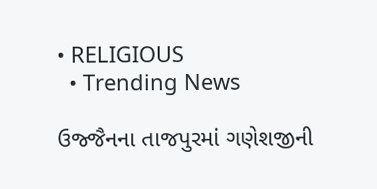• RELIGIOUS
  • Trending News

ઉજ્જૈનના તાજપુરમાં ગણેશજીની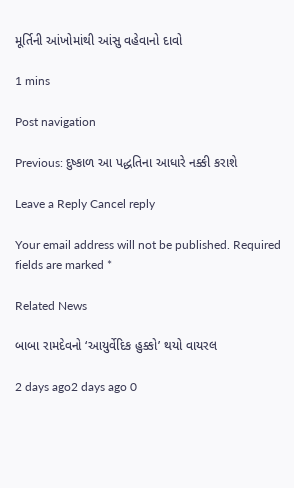મૂર્તિની આંખોમાંથી આંસુ વહેવાનો દાવો

1 mins

Post navigation

Previous: દુષ્કાળ આ પદ્ધતિના આધારે નક્કી કરાશે

Leave a Reply Cancel reply

Your email address will not be published. Required fields are marked *

Related News

બાબા રામદેવનો ‘આયુર્વેદિક હુક્કો’ થયો વાયરલ

2 days ago2 days ago 0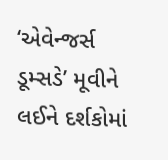‘એવેન્જર્સ ડૂમ્સડે’ મૂવીને લઈને દર્શકોમાં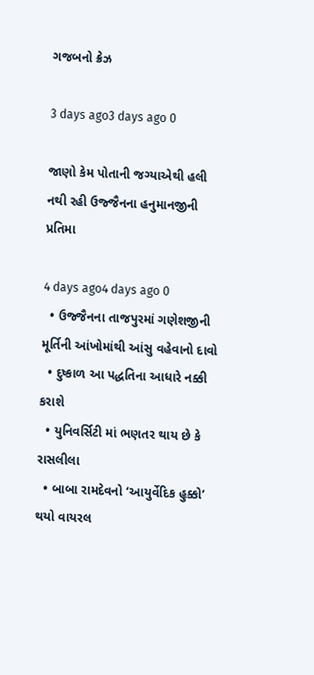ગજબનો ક્રેઝ

3 days ago3 days ago 0

જાણો કેમ પોતાની જગ્યાએથી હલી નથી રહી ઉજ્જૈનના હનુમાનજીની પ્રતિમા

4 days ago4 days ago 0
  • ઉજ્જૈનના તાજપુરમાં ગણેશજીની મૂર્તિની આંખોમાંથી આંસુ વહેવાનો દાવો
  • દુષ્કાળ આ પદ્ધતિના આધારે નક્કી કરાશે
  • યુનિવર્સિટી માં ભણતર થાય છે કે રાસલીલા
  • બાબા રામદેવનો ‘આયુર્વેદિક હુક્કો’ થયો વાયરલ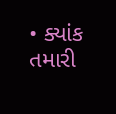• ક્યાંક તમારી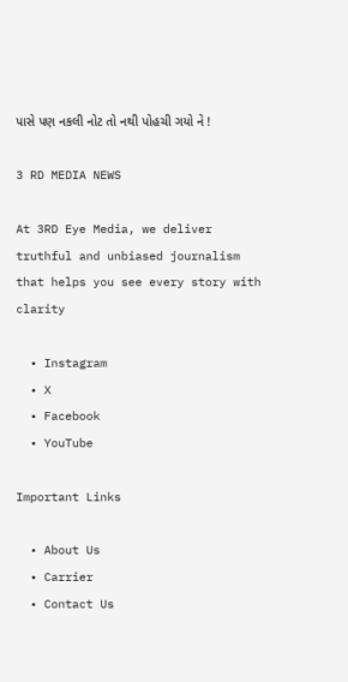પાસે પણ નકલી નોટ તો નથી પોહચી ગયો ને !

3 RD MEDIA NEWS

At 3RD Eye Media, we deliver truthful and unbiased journalism that helps you see every story with clarity

  • Instagram
  • X
  • Facebook
  • YouTube

Important Links

  • About Us
  • Carrier
  • Contact Us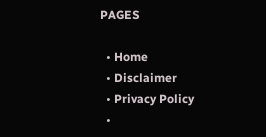PAGES

  • Home
  • Disclaimer
  • Privacy Policy
  •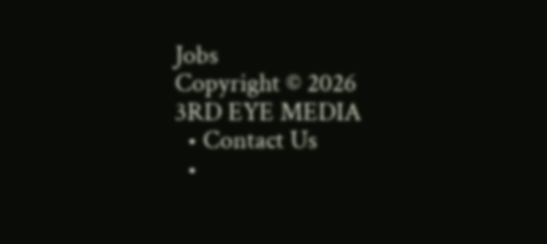Jobs
Copyright © 2026 3RD EYE MEDIA
  • Contact Us
  •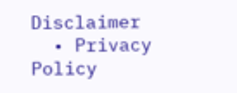Disclaimer
  • Privacy Policy